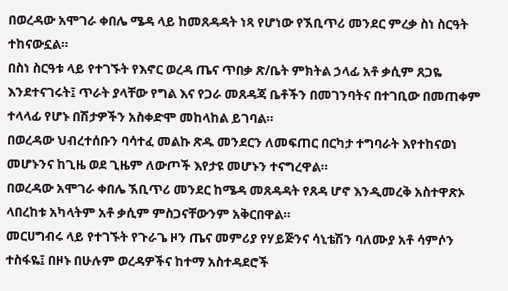በወረዳው አሞገራ ቀበሌ ሜዳ ላይ ከመጸዳዳት ነጻ የሆነው የኧቢጥሪ መንደር ምረቃ ስነ ስርዓት ተከናውኗል።
በስነ ስርዓቱ ላይ የተገኙት የእኖር ወረዳ ጤና ጥበቃ ጽ/ቤት ምክትል ኃላፊ አቶ ቃሲም ጸጋዬ እንደተናገሩት፤ ጥራት ያላቸው የግል እና የጋራ መጸዳጃ ቤቶችን በመገንባትና በተገቢው በመጠቀም ተላላፊ የሆኑ በሽታዎችን አስቀድሞ መከላከል ይገባል።
በወረዳው ህብረተሰቡን ባሳተፈ መልኩ ጽዱ መንደርን ለመፍጠር በርካታ ተግባራት እየተከናወነ መሆኑንና ከጊዜ ወደ ጊዜም ለውጦች እየታዩ መሆኑን ተናግረዋል።
በወረዳው አሞገራ ቀበሌ ኧቢጥሪ መንደር ከሜዳ መጸዳዳት የጸዳ ሆኖ እንዲመረቅ አስተዋጽኦ ላበረከቱ አካላትም አቶ ቃሲም ምስጋናቸውንም አቅርበዋል።
መርሀግብሩ ላይ የተገኙት የጉራጌ ዞን ጤና መምሪያ የሃይጅንና ሳኒቴሽን ባለሙያ አቶ ሳምሶን ተስፋዬ፤ በዞኑ በሁሉም ወረዳዎችና ከተማ አስተዳደሮች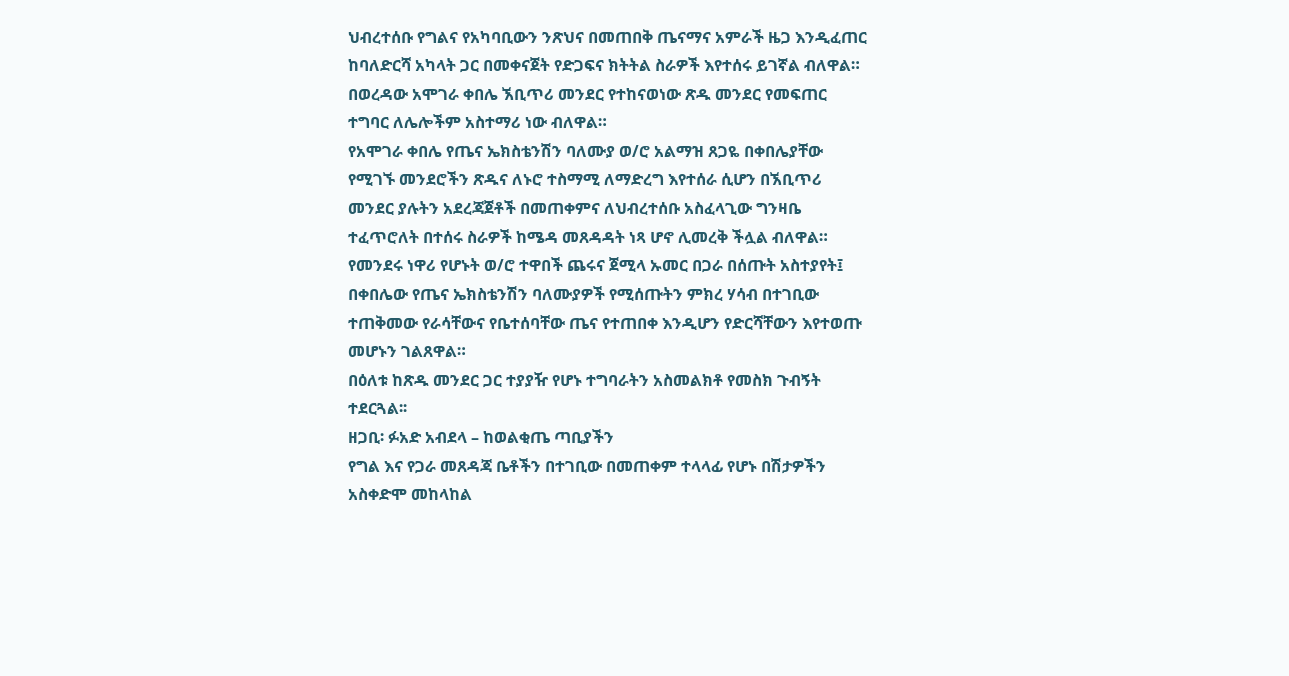ህብረተሰቡ የግልና የአካባቢውን ንጽህና በመጠበቅ ጤናማና አምራች ዜጋ እንዲፈጠር ከባለድርሻ አካላት ጋር በመቀናጀት የድጋፍና ክትትል ስራዎች እየተሰሩ ይገኛል ብለዋል።
በወረዳው አሞገራ ቀበሌ ኧቢጥሪ መንደር የተከናወነው ጽዱ መንደር የመፍጠር ተግባር ለሌሎችም አስተማሪ ነው ብለዋል።
የአሞገራ ቀበሌ የጤና ኤክስቴንሽን ባለሙያ ወ/ሮ አልማዝ ጸጋዬ በቀበሌያቸው የሚገኙ መንደሮችን ጽዱና ለኑሮ ተስማሚ ለማድረግ እየተሰራ ሲሆን በኧቢጥሪ መንደር ያሉትን አደረጃጀቶች በመጠቀምና ለህብረተሰቡ አስፈላጊው ግንዛቤ ተፈጥሮለት በተሰሩ ስራዎች ከሜዳ መጸዳዳት ነጻ ሆኖ ሊመረቅ ችሏል ብለዋል።
የመንደሩ ነዋሪ የሆኑት ወ/ሮ ተዋበች ጨሩና ጀሚላ ኡመር በጋራ በሰጡት አስተያየት፤ በቀበሌው የጤና ኤክስቴንሽን ባለሙያዎች የሚሰጡትን ምክረ ሃሳብ በተገቢው ተጠቅመው የራሳቸውና የቤተሰባቸው ጤና የተጠበቀ እንዲሆን የድርሻቸውን እየተወጡ መሆኑን ገልጸዋል።
በዕለቱ ከጽዱ መንደር ጋር ተያያዥ የሆኑ ተግባራትን አስመልክቶ የመስክ ጉብኝት ተደርጓል፡፡
ዘጋቢ፡ ፉአድ አብደላ – ከወልቂጤ ጣቢያችን
የግል እና የጋራ መጸዳጃ ቤቶችን በተገቢው በመጠቀም ተላላፊ የሆኑ በሽታዎችን አስቀድሞ መከላከል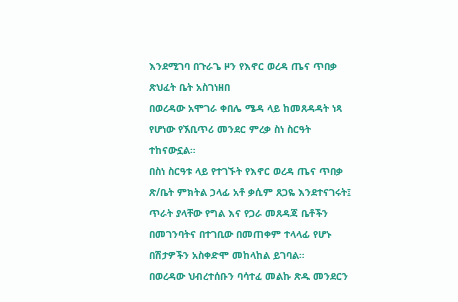እንደሚገባ በጉራጌ ዞን የእኖር ወረዳ ጤና ጥበቃ ጽህፈት ቤት አስገነዘበ
በወረዳው አሞገራ ቀበሌ ሜዳ ላይ ከመጸዳዳት ነጻ የሆነው የኧቢጥሪ መንደር ምረቃ ስነ ስርዓት ተከናውኗል።
በስነ ስርዓቱ ላይ የተገኙት የእኖር ወረዳ ጤና ጥበቃ ጽ/ቤት ምክትል ኃላፊ አቶ ቃሲም ጸጋዬ እንደተናገሩት፤ ጥራት ያላቸው የግል እና የጋራ መጸዳጃ ቤቶችን በመገንባትና በተገቢው በመጠቀም ተላላፊ የሆኑ በሽታዎችን አስቀድሞ መከላከል ይገባል።
በወረዳው ህብረተሰቡን ባሳተፈ መልኩ ጽዱ መንደርን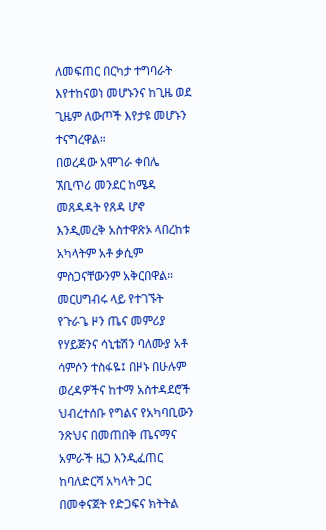ለመፍጠር በርካታ ተግባራት እየተከናወነ መሆኑንና ከጊዜ ወደ ጊዜም ለውጦች እየታዩ መሆኑን ተናግረዋል።
በወረዳው አሞገራ ቀበሌ ኧቢጥሪ መንደር ከሜዳ መጸዳዳት የጸዳ ሆኖ እንዲመረቅ አስተዋጽኦ ላበረከቱ አካላትም አቶ ቃሲም ምስጋናቸውንም አቅርበዋል።
መርሀግብሩ ላይ የተገኙት የጉራጌ ዞን ጤና መምሪያ የሃይጅንና ሳኒቴሽን ባለሙያ አቶ ሳምሶን ተስፋዬ፤ በዞኑ በሁሉም ወረዳዎችና ከተማ አስተዳደሮች ህብረተሰቡ የግልና የአካባቢውን ንጽህና በመጠበቅ ጤናማና አምራች ዜጋ እንዲፈጠር ከባለድርሻ አካላት ጋር በመቀናጀት የድጋፍና ክትትል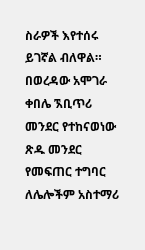ስራዎች እየተሰሩ ይገኛል ብለዋል።
በወረዳው አሞገራ ቀበሌ ኧቢጥሪ መንደር የተከናወነው ጽዱ መንደር የመፍጠር ተግባር ለሌሎችም አስተማሪ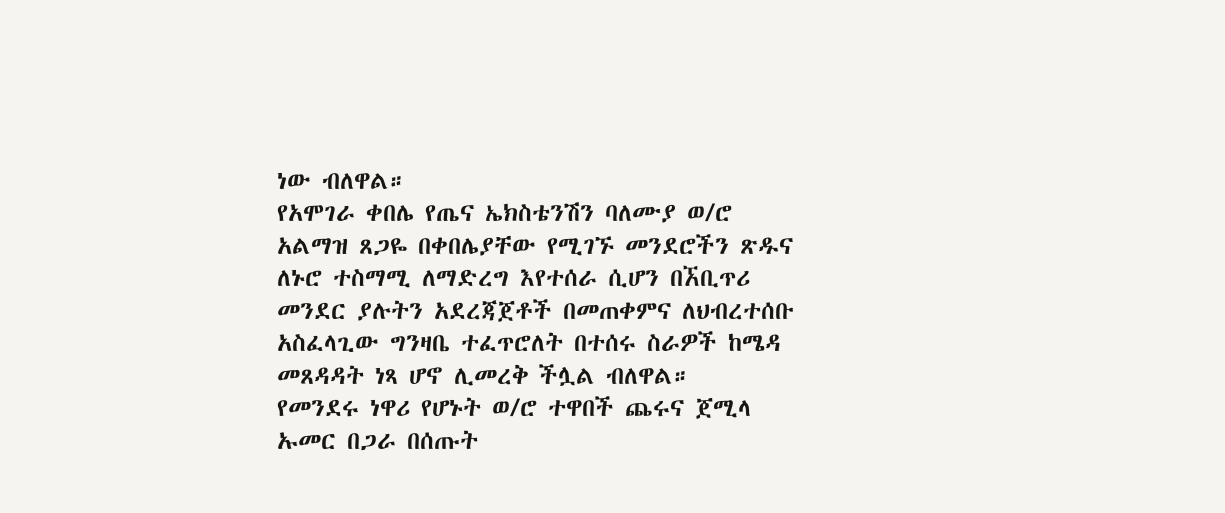ነው ብለዋል።
የአሞገራ ቀበሌ የጤና ኤክስቴንሽን ባለሙያ ወ/ሮ አልማዝ ጸጋዬ በቀበሌያቸው የሚገኙ መንደሮችን ጽዱና ለኑሮ ተስማሚ ለማድረግ እየተሰራ ሲሆን በኧቢጥሪ መንደር ያሉትን አደረጃጀቶች በመጠቀምና ለህብረተሰቡ አስፈላጊው ግንዛቤ ተፈጥሮለት በተሰሩ ስራዎች ከሜዳ መጸዳዳት ነጻ ሆኖ ሊመረቅ ችሏል ብለዋል።
የመንደሩ ነዋሪ የሆኑት ወ/ሮ ተዋበች ጨሩና ጀሚላ ኡመር በጋራ በሰጡት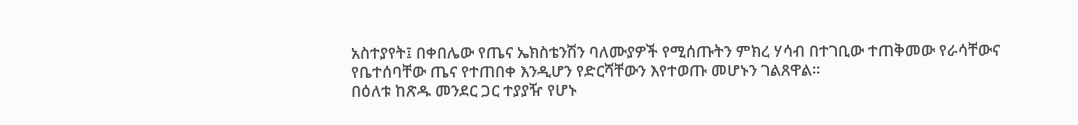አስተያየት፤ በቀበሌው የጤና ኤክስቴንሽን ባለሙያዎች የሚሰጡትን ምክረ ሃሳብ በተገቢው ተጠቅመው የራሳቸውና የቤተሰባቸው ጤና የተጠበቀ እንዲሆን የድርሻቸውን እየተወጡ መሆኑን ገልጸዋል።
በዕለቱ ከጽዱ መንደር ጋር ተያያዥ የሆኑ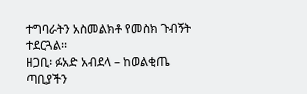ተግባራትን አስመልክቶ የመስክ ጉብኝት ተደርጓል፡፡
ዘጋቢ፡ ፉአድ አብደላ – ከወልቂጤ ጣቢያችን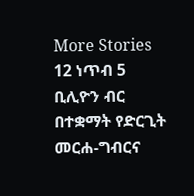More Stories
12 ነጥብ 5 ቢሊዮን ብር በተቋማት የድርጊት መርሐ-ግብርና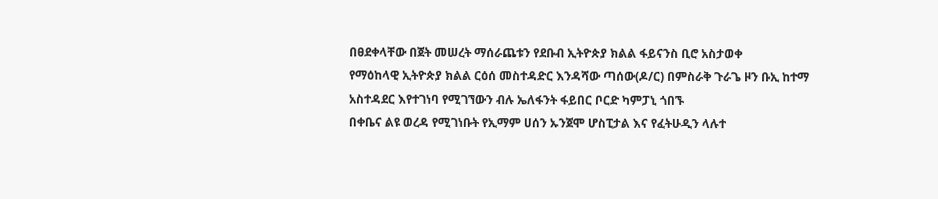በፀደቀላቸው በጀት መሠረት ማሰራጨቱን የደቡብ ኢትዮጵያ ክልል ፋይናንስ ቢሮ አስታወቀ
የማዕከላዊ ኢትዮጵያ ክልል ርዕሰ መስተዳድር እንዳሻው ጣሰው(ዶ/ር) በምስራቅ ጉራጌ ዞን ቡኢ ከተማ አስተዳደር እየተገነባ የሚገኘውን ብሉ ኤለፋንት ፋይበር ቦርድ ካምፓኒ ጎበኙ
በቀቤና ልዩ ወረዳ የሚገነቡት የኢማም ሀሰን ኡንጀሞ ሆስፒታል እና የፈትሁዲን ላሉተ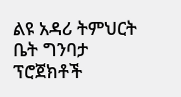ልዩ አዳሪ ትምህርት ቤት ግንባታ ፕሮጀክቶች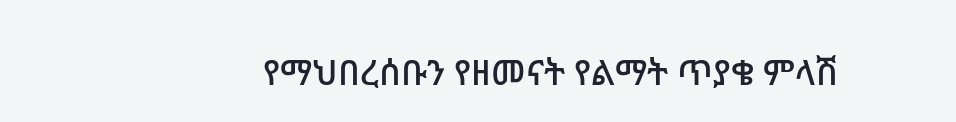የማህበረሰቡን የዘመናት የልማት ጥያቄ ምላሽ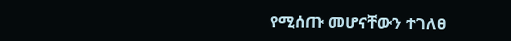የሚሰጡ መሆናቸውን ተገለፀ